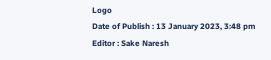Logo
Date of Publish : 13 January 2023, 3:48 pm
Editor : Sake Naresh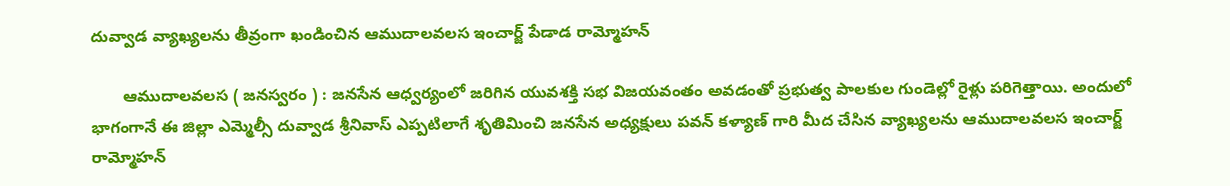దువ్వాడ వ్యాఖ్యలను తీవ్రంగా ఖండించిన ఆముదాలవలస ఇంచార్జ్ పేడాడ రామ్మోహన్

       ఆముదాలవలస ( జనస్వరం ) : జనసేన ఆధ్వర్యంలో జరిగిన యువశక్తి సభ విజయవంతం అవడంతో ప్రభుత్వ పాలకుల గుండెల్లో రైళ్లు పరిగెత్తాయి. అందులో భాగంగానే ఈ జిల్లా ఎమ్మెల్సీ దువ్వాడ శ్రీనివాస్ ఎప్పటిలాగే శృతిమించి జనసేన అధ్యక్షులు పవన్ కళ్యాణ్ గారి మీద చేసిన వ్యాఖ్యలను ఆముదాలవలస ఇంచార్జ్ రామ్మోహన్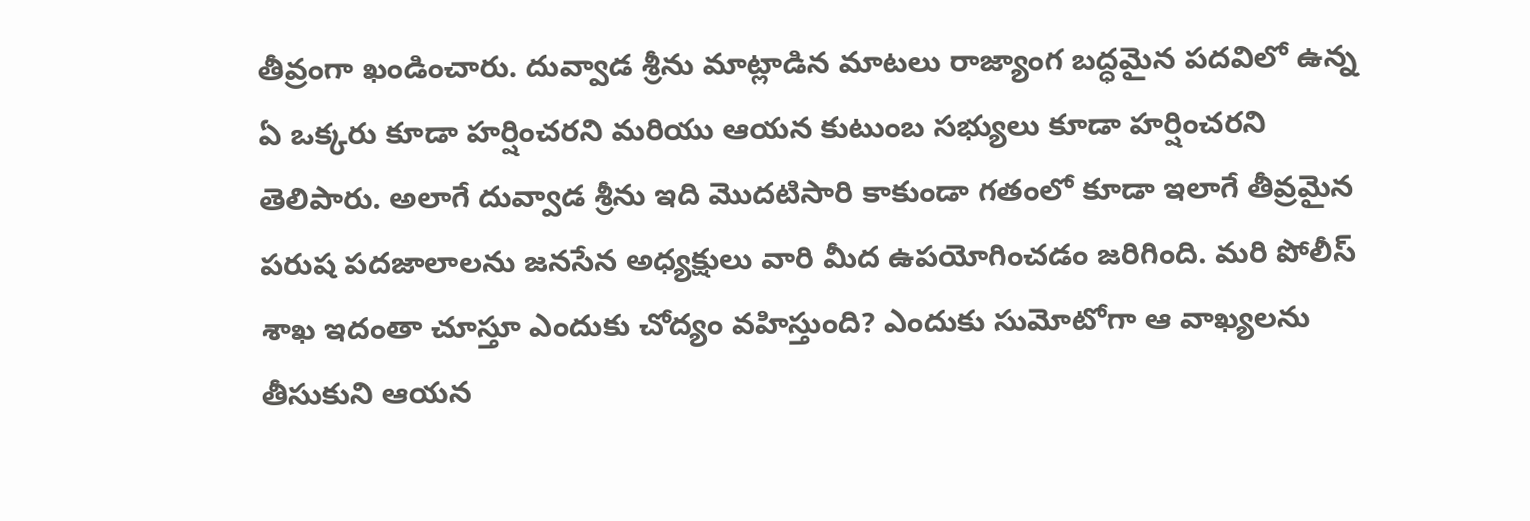తీవ్రంగా ఖండించారు. దువ్వాడ శ్రీను మాట్లాడిన మాటలు రాజ్యాంగ బద్ధమైన పదవిలో ఉన్న ఏ ఒక్కరు కూడా హర్షించరని మరియు ఆయన కుటుంబ సభ్యులు కూడా హర్షించరని తెలిపారు. అలాగే దువ్వాడ శ్రీను ఇది మొదటిసారి కాకుండా గతంలో కూడా ఇలాగే తీవ్రమైన పరుష పదజాలాలను జనసేన అధ్యక్షులు వారి మీద ఉపయోగించడం జరిగింది. మరి పోలీస్ శాఖ ఇదంతా చూస్తూ ఎందుకు చోద్యం వహిస్తుంది? ఎందుకు సుమోటోగా ఆ వాఖ్యలను తీసుకుని ఆయన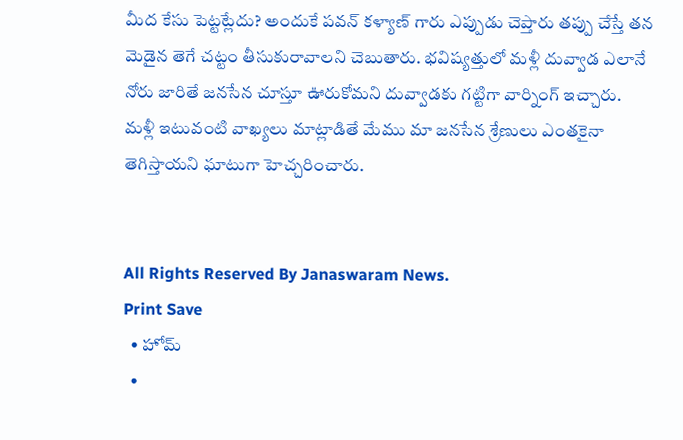మీద కేసు పెట్టట్లేదు? అందుకే పవన్ కళ్యాణ్ గారు ఎప్పుడు చెప్తారు తప్పు చేస్తే తన మెడైన తెగే చట్టం తీసుకురావాలని చెబుతారు. భవిష్యత్తులో మళ్లీ దువ్వాడ ఎలానే నోరు జారితే జనసేన చూస్తూ ఊరుకోమని దువ్వాడకు గట్టిగా వార్నింగ్ ఇచ్చారు. మళ్లీ ఇటువంటి వాఖ్యలు మాట్లాడితే మేము మా జనసేన శ్రేణులు ఎంతకైనా తెగిస్తాయని ఘాటుగా హెచ్చరించారు.


All Rights Reserved By Janaswaram News.
Print Save
  • హోమ్
  •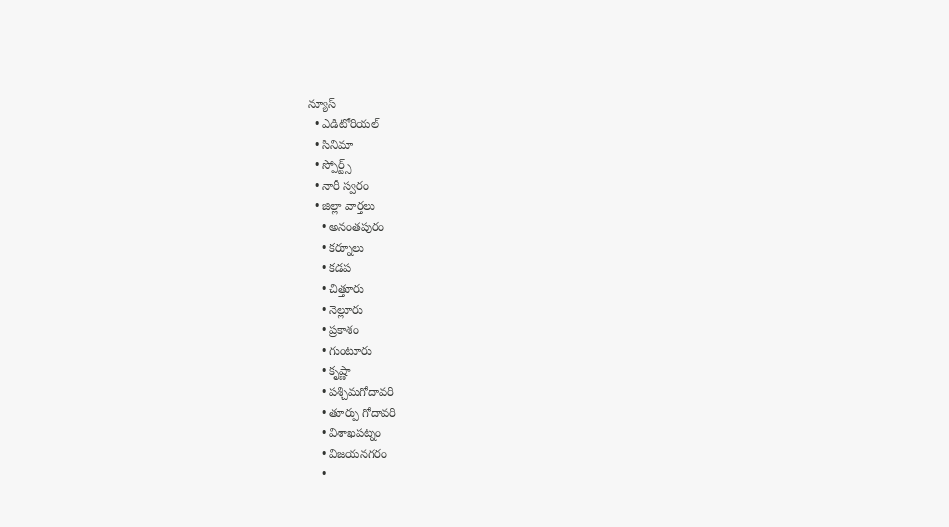న్యూస్
  • ఎడిటోరియల్
  • సినిమా
  • స్పోర్ట్స్
  • నారీ స్వరం
  • జిల్లా వార్తలు
    • అనంతపురం
    • కర్నూలు
    • కడప
    • చిత్తూరు
    • నెల్లూరు
    • ప్రకాశం
    • గుంటూరు
    • కృష్ణా
    • పశ్చిమగోదావరి
    • తూర్పు గోదావరి
    • విశాఖపట్నం
    • విజయనగరం
    •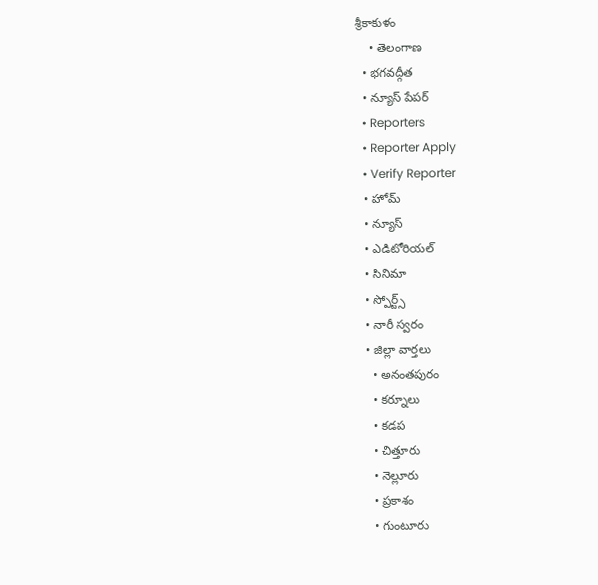శ్రీకాకుళం
    • తెలంగాణ
  • భగవద్గీత
  • న్యూస్ పేపర్
  • Reporters
  • Reporter Apply
  • Verify Reporter
  • హోమ్
  • న్యూస్
  • ఎడిటోరియల్
  • సినిమా
  • స్పోర్ట్స్
  • నారీ స్వరం
  • జిల్లా వార్తలు
    • అనంతపురం
    • కర్నూలు
    • కడప
    • చిత్తూరు
    • నెల్లూరు
    • ప్రకాశం
    • గుంటూరు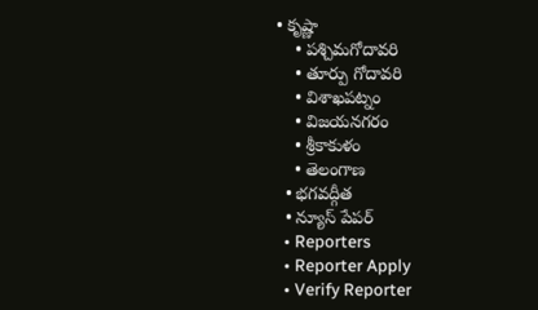• కృష్ణా
    • పశ్చిమగోదావరి
    • తూర్పు గోదావరి
    • విశాఖపట్నం
    • విజయనగరం
    • శ్రీకాకుళం
    • తెలంగాణ
  • భగవద్గీత
  • న్యూస్ పేపర్
  • Reporters
  • Reporter Apply
  • Verify Reporter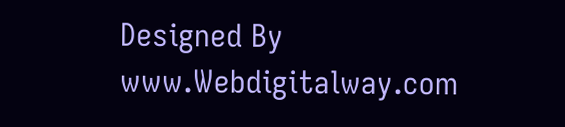Designed By www.Webdigitalway.com